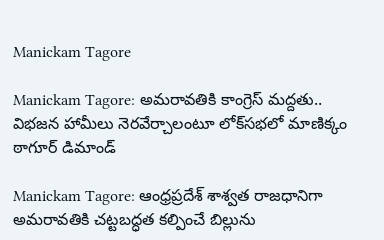Manickam Tagore

Manickam Tagore: అమరావతికి కాంగ్రెస్ మద్దతు.. విభజన హామీలు నెరవేర్చాలంటూ లోక్‌సభలో మాణిక్కం ఠాగూర్ డిమాండ్

Manickam Tagore: ఆంధ్రప్రదేశ్‌ శాశ్వత రాజధానిగా అమరావతికి చట్టబద్ధత కల్పించే బిల్లును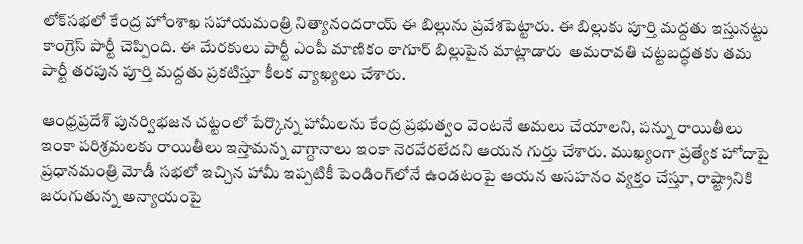లోక్‌సభలో కేంద్ర హోంశాఖ సహాయమంత్రి నిత్యానందరాయ్‌ ఈ బిల్లును ప్రవేశపెట్టారు. ఈ బిల్లుకు పూర్తి మద్దతు ఇస్తునట్టు కాంగ్రెస్ పార్టీ చెప్పింది. ఈ మేరకులు పార్టీ ఎంపీ మాణికం ఠాగూర్‌ బిల్లుపైన మాట్లాడారు  అమరావతి చట్టబద్ధతకు తమ పార్టీ తరపున పూర్తి మద్దతు ప్రకటిస్తూ కీలక వ్యాఖ్యలు చేశారు.

ఆంధ్రప్రదేశ్ పునర్విభజన చట్టంలో పేర్కొన్న హామీలను కేంద్ర ప్రభుత్వం వెంటనే అమలు చేయాలని, పన్ను రాయితీలు ఇంకా పరిశ్రమలకు రాయితీలు ఇస్తామన్న వాగ్దానాలు ఇంకా నెరవేరలేదని ఆయన గుర్తు చేశారు. ముఖ్యంగా ప్రత్యేక హోదాపై  ప్రధానమంత్రి మోడీ సభలో ఇచ్చిన హామీ ఇప్పటికీ పెండింగ్‌లోనే ఉండటంపై ఆయన అసహనం వ్యక్తం చేస్తూ, రాష్ట్రానికి జరుగుతున్న అన్యాయంపై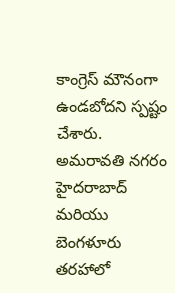కాంగ్రెస్ మౌనంగా ఉండబోదని స్పష్టం చేశారు. అమరావతి నగరం హైదరాబాద్ మరియు బెంగళూరు తరహాలో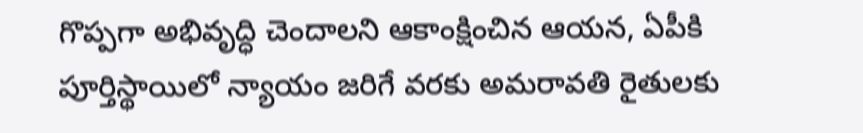గొప్పగా అభివృద్ధి చెందాలని ఆకాంక్షించిన ఆయన, ఏపీకి పూర్తిస్థాయిలో న్యాయం జరిగే వరకు అమరావతి రైతులకు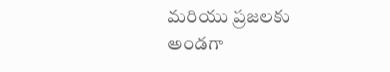మరియు ప్రజలకు అండగా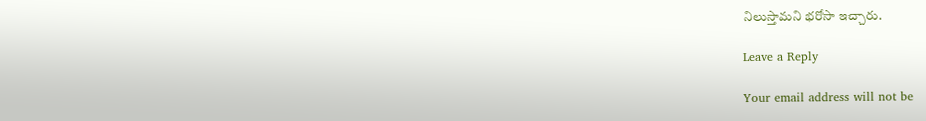నిలుస్తామని భరోసా ఇచ్చారు.

Leave a Reply

Your email address will not be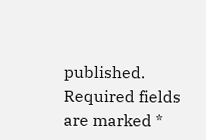published. Required fields are marked *